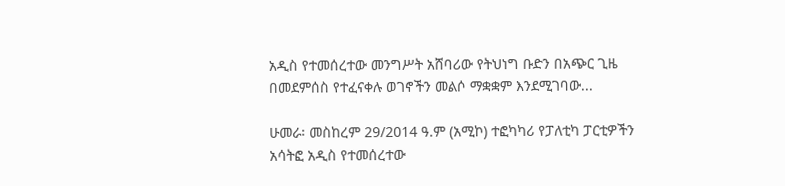አዲስ የተመሰረተው መንግሥት አሸባሪው የትህነግ ቡድን በአጭር ጊዜ በመደምሰስ የተፈናቀሉ ወገኖችን መልሶ ማቋቋም እንደሚገባው...

ሁመራ፡ መስከረም 29/2014 ዓ.ም (አሚኮ) ተፎካካሪ የፓለቲካ ፓርቲዎችን አሳትፎ አዲስ የተመሰረተው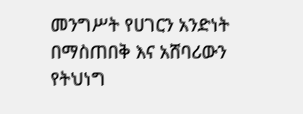መንግሥት የሀገርን አንድነት በማስጠበቅ እና አሸባሪውን የትህነግ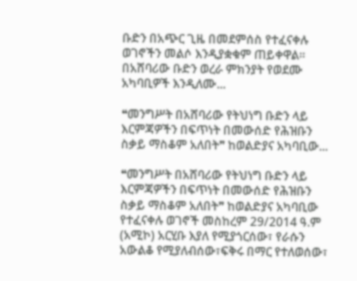ቡድን በአጭር ጊዜ በመደምሰስ የተፈናቀሉ ወገኖችን መልሶ እንዲያቋቁም ጠይቀዋል። በአሸባሪው ቡድን ወረራ ምክንያት የወደሙ አካባቢዎች እንዲለሙ...

❝መንግሥት በአሸባሪው የትህነግ ቡድን ላይ እርምጃዎችን በፍጥነት በመውሰድ የሕዝቡን ስቃይ ማስቆም አለበት❞ ከወልድያና አካባቢው...

❝መንግሥት በአሸባሪው የትህነግ ቡድን ላይ እርምጃዎችን በፍጥነት በመውሰድ የሕዝቡን ስቃይ ማስቆም አለበት❞ ከወልድያና አካባቢው የተፈናቀሉ ወገኖች መስከረም 29/2014 ዓ.ም (አሚኮ) አርሂቡ እያለ የሚያጎርሰው፣ የራሱን አውልቆ የሚያለብሰው፣ፍቅሩ በማር የተለወሰው፣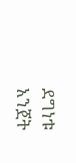ደግነቱ አንጀት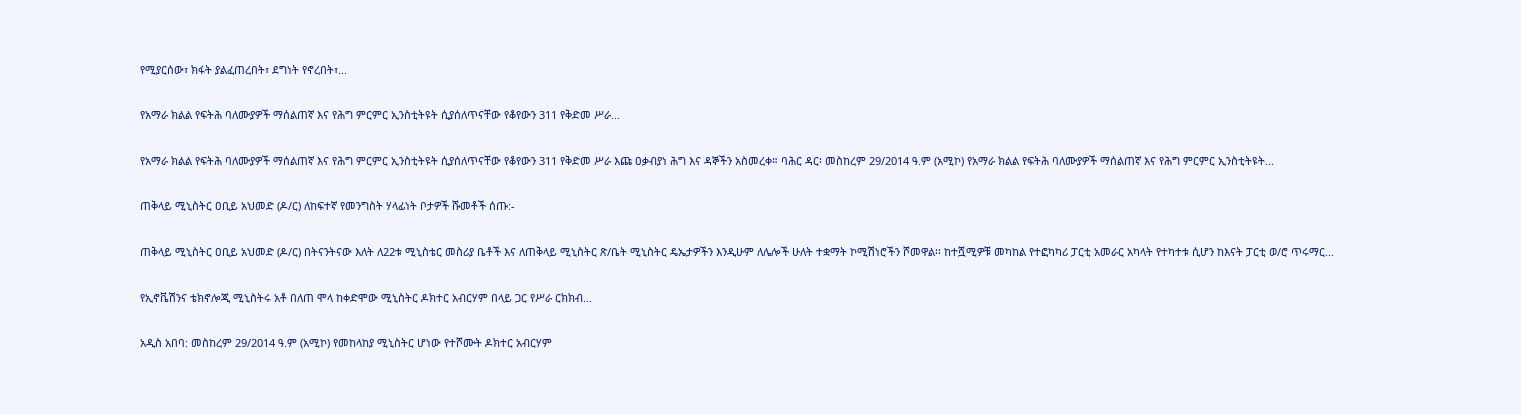የሚያርሰው፣ ክፋት ያልፈጠረበት፣ ደግነት የኖረበት፣...

የአማራ ክልል የፍትሕ ባለሙያዎች ማሰልጠኛ እና የሕግ ምርምር ኢንስቲትዩት ሲያሰለጥናቸው የቆየውን 311 የቅድመ ሥራ...

የአማራ ክልል የፍትሕ ባለሙያዎች ማሰልጠኛ እና የሕግ ምርምር ኢንስቲትዩት ሲያሰለጥናቸው የቆየውን 311 የቅድመ ሥራ እጩ ዐቃብያነ ሕግ እና ዳኞችን አስመረቀ። ባሕር ዳር፡ መስከረም 29/2014 ዓ.ም (አሚኮ) የአማራ ክልል የፍትሕ ባለሙያዎች ማሰልጠኛ እና የሕግ ምርምር ኢንስቲትዩት...

ጠቅላይ ሚኒስትር ዐቢይ አህመድ (ዶ/ር) ለከፍተኛ የመንግስት ሃላፊነት ቦታዎች ሹመቶች ሰጡ:-

ጠቅላይ ሚኒስትር ዐቢይ አህመድ (ዶ/ር) በትናንትናው እለት ለ22ቱ ሚኒስቴር መስሪያ ቤቶች እና ለጠቅላይ ሚኒስትር ጽ/ቤት ሚኒስትር ዴኤታዎችን እንዲሁም ለሌሎች ሁለት ተቋማት ኮሚሽነሮችን ሾመዋል፡፡ ከተሿሚዎቹ መካከል የተፎካካሪ ፓርቲ አመራር አካላት የተካተቱ ሲሆን ከእናት ፓርቲ ወ/ሮ ጥሩማር...

የኢኖቬሽንና ቴክኖሎጂ ሚኒስትሩ አቶ በለጠ ሞላ ከቀድሞው ሚኒስትር ዶክተር አብርሃም በላይ ጋር የሥራ ርክክብ...

አዲስ አበባ: መስከረም 29/2014 ዓ.ም (አሚኮ) የመከላከያ ሚኒስትር ሆነው የተሾሙት ዶክተር አብርሃም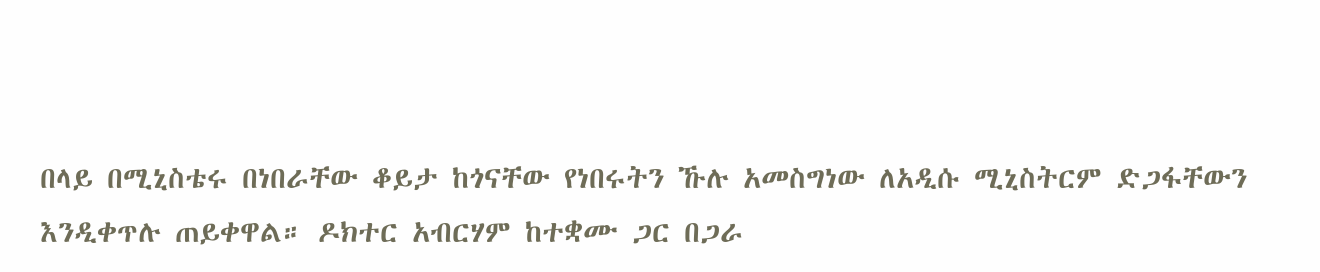በላይ በሚኒስቴሩ በነበራቸው ቆይታ ከጎናቸው የነበሩትን ኹሉ አመስግነው ለአዲሱ ሚኒስትርም ድጋፋቸውን እንዲቀጥሉ ጠይቀዋል። ዶክተር አብርሃም ከተቋሙ ጋር በጋራ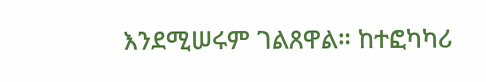እንደሚሠሩም ገልጸዋል። ከተፎካካሪ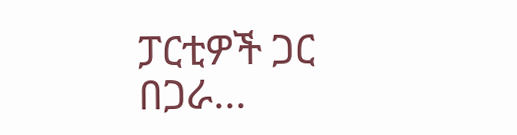ፓርቲዎች ጋር በጋራ...